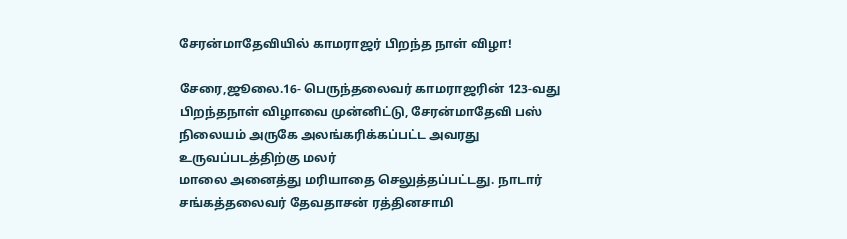சேரன்மாதேவியில் காமராஜர் பிறந்த நாள் விழா!

சேரை,ஜூலை.16- பெருந்தலைவர் காமராஜரின் 123-வது பிறந்தநாள் விழாவை முன்னிட்டு, சேரன்மாதேவி பஸ் நிலையம் அருகே அலங்கரிக்கப்பட்ட அவரது உருவப்படத்திற்கு மலர்
மாலை அனைத்து மரியாதை செலுத்தப்பட்டது. நாடார் சங்கத்தலைவர் தேவதாசன் ரத்தினசாமி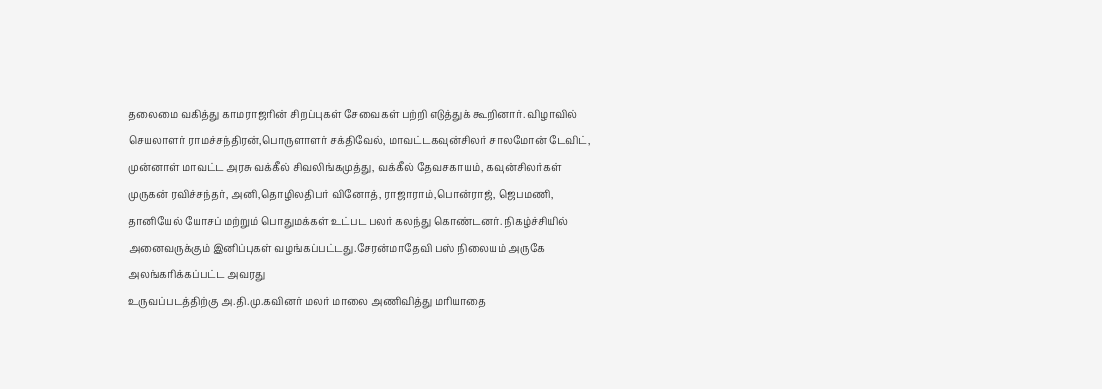தலைமை வகித்து காமராஜரின் சிறப்புகள் சேவைகள் பற்றி எடுத்துக் கூறினார். விழாவில்
செயலாளர் ராமச்சந்திரன்,பொருளாளர் சக்திவேல், மாவட்டகவுன்சிலர் சாலமோன் டேவிட்,
முன்னாள் மாவட்ட அரசு வக்கீல் சிவலிங்கமுத்து, வக்கீல் தேவசகாயம், கவுன்சிலர்கள் முருகன் ரவிச்சந்தர், அனி,தொழிலதிபர் வினோத், ராஜாராம்,பொன்ராஜ், ஜெபமணி, தானியேல் யோசப் மற்றும் பொதுமக்கள் உட்பட பலர் கலந்து கொண்டனர். நிகழ்ச்சியில் அனைவருக்கும் இனிப்புகள் வழங்கப்பட்டது.சேரன்மாதேவி பஸ் நிலையம் அருகே அலங்கரிக்கப்பட்ட அவரது
உருவப்படத்திற்கு அ.தி.மு.கவினர் மலர் மாலை அணிவித்து மரியாதை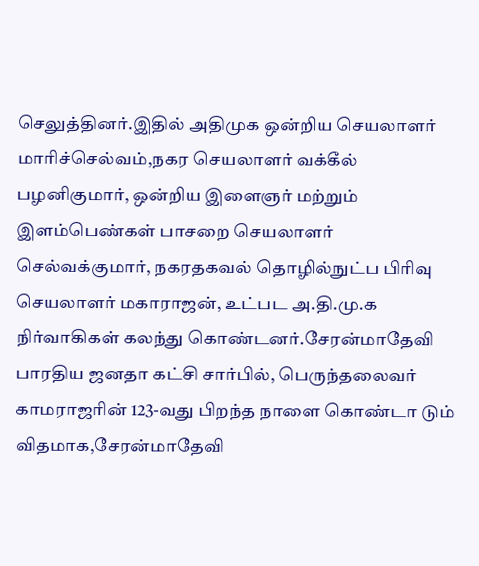செலுத்தினர்.இதில் அதிமுக ஒன்றிய செயலாளர் மாரிச்செல்வம்,நகர செயலாளர் வக்கீல் பழனிகுமார், ஒன்றிய இளைஞர் மற்றும் இளம்பெண்கள் பாசறை செயலாளர் செல்வக்குமார், நகரதகவல் தொழில்நுட்ப பிரிவு செயலாளர் மகாராஜன், உட்பட அ.தி.மு.க நிர்வாகிகள் கலந்து கொண்டனர்.சேரன்மாதேவி பாரதிய ஜனதா கட்சி சார்பில், பெருந்தலைவர் காமராஜரின் 123-வது பிறந்த நாளை கொண்டா டும் விதமாக,சேரன்மாதேவி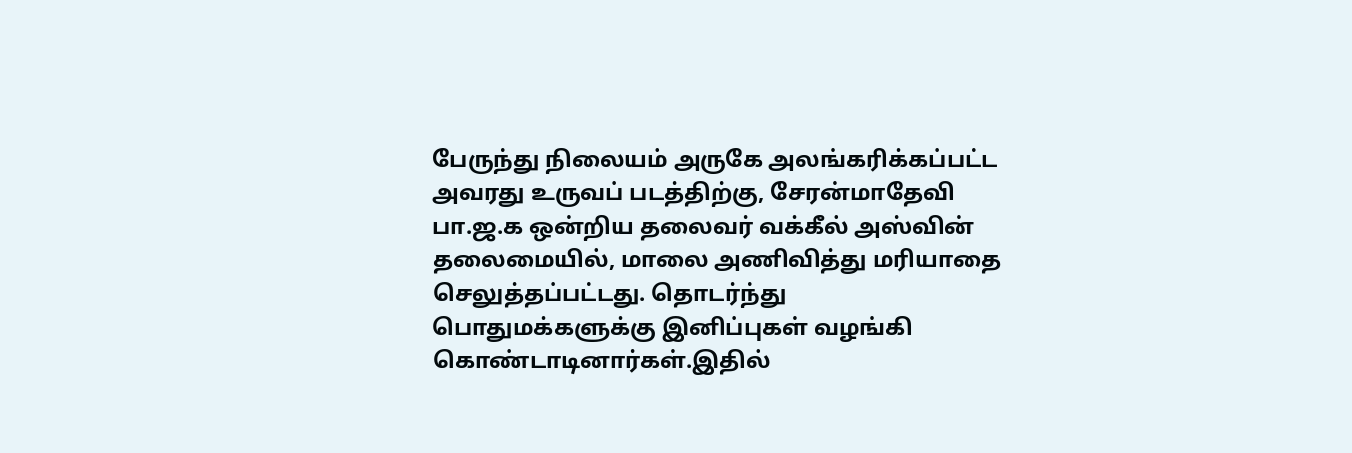பேருந்து நிலையம் அருகே அலங்கரிக்கப்பட்ட அவரது உருவப் படத்திற்கு, சேரன்மாதேவி பா.ஜ.க ஒன்றிய தலைவர் வக்கீல் அஸ்வின் தலைமையில், மாலை அணிவித்து மரியாதை செலுத்தப்பட்டது. தொடர்ந்து பொதுமக்களுக்கு இனிப்புகள் வழங்கி கொண்டாடினார்கள்.இதில்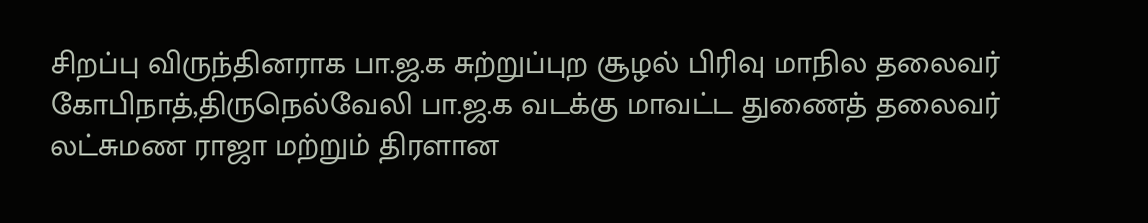சிறப்பு விருந்தினராக பா.ஜ.க சுற்றுப்புற சூழல் பிரிவு மாநில தலைவர் கோபிநாத்,திருநெல்வேலி பா.ஜ.க வடக்கு மாவட்ட துணைத் தலைவர் லட்சுமண ராஜா மற்றும் திரளான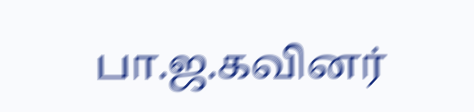பா.ஜ.கவினர்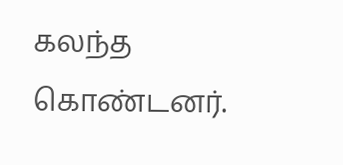கலந்த கொண்டனர்.